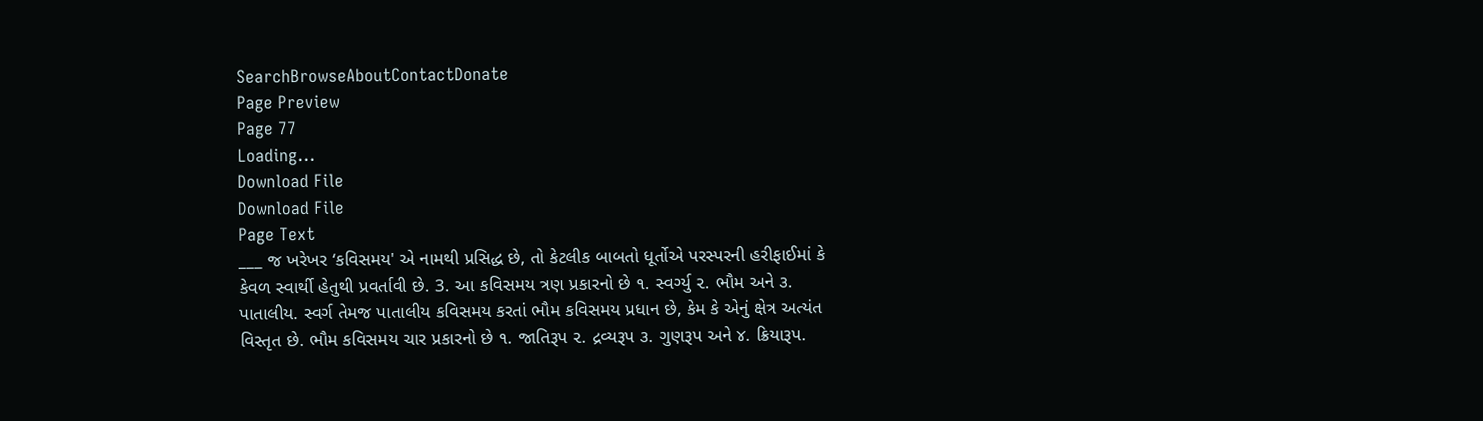SearchBrowseAboutContactDonate
Page Preview
Page 77
Loading...
Download File
Download File
Page Text
___ જ ખરેખર ‘કવિસમય' એ નામથી પ્રસિદ્ધ છે, તો કેટલીક બાબતો ધૂર્તોએ પરસ્પરની હરીફાઈમાં કે કેવળ સ્વાર્થી હેતુથી પ્રવર્તાવી છે. 3. આ કવિસમય ત્રણ પ્રકારનો છે ૧. સ્વર્ગ્યુ ૨. ભૌમ અને ૩. પાતાલીય. સ્વર્ગ તેમજ પાતાલીય કવિસમય કરતાં ભૌમ કવિસમય પ્રધાન છે, કેમ કે એનું ક્ષેત્ર અત્યંત વિસ્તૃત છે. ભૌમ કવિસમય ચાર પ્રકારનો છે ૧. જાતિરૂપ ૨. દ્રવ્યરૂપ ૩. ગુણરૂપ અને ૪. ક્રિયારૂપ.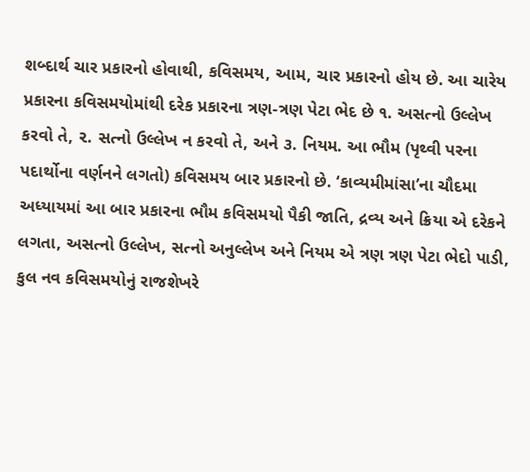શબ્દાર્થ ચાર પ્રકારનો હોવાથી, કવિસમય, આમ, ચાર પ્રકારનો હોય છે. આ ચારેય પ્રકારના કવિસમયોમાંથી દરેક પ્રકારના ત્રણ-ત્રણ પેટા ભેદ છે ૧. અસત્નો ઉલ્લેખ કરવો તે, ૨. સત્નો ઉલ્લેખ ન કરવો તે, અને ૩. નિયમ. આ ભૌમ (પૃથ્વી પરના પદાર્થોના વર્ણનને લગતો) કવિસમય બાર પ્રકારનો છે. ‘કાવ્યમીમાંસા’ના ચૌદમા અધ્યાયમાં આ બાર પ્રકારના ભૌમ કવિસમયો પૈકી જાતિ, દ્રવ્ય અને ક્રિયા એ દરેકને લગતા, અસત્નો ઉલ્લેખ, સત્નો અનુલ્લેખ અને નિયમ એ ત્રણ ત્રણ પેટા ભેદો પાડી, કુલ નવ કવિસમયોનું રાજશેખરે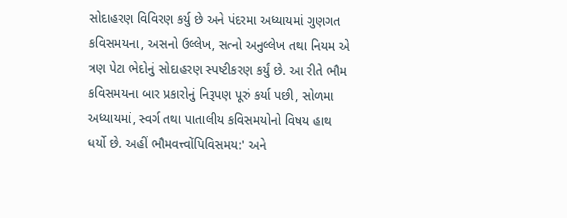સોદાહરણ વિવિરણ કર્યુ છે અને પંદરમા અધ્યાયમાં ગુણગત કવિસમયના, અસનો ઉલ્લેખ, સત્નો અનુલ્લેખ તથા નિયમ એ ત્રણ પેટા ભેદોનું સોદાહરણ સ્પષ્ટીકરણ કર્યું છે. આ રીતે ભૌમ કવિસમયના બાર પ્રકારોનું નિરૂપણ પૂરું કર્યા પછી, સોળમા અધ્યાયમાં, સ્વર્ગ તથા પાતાલીય કવિસમયોનો વિષય હાથ ધર્યો છે. અહીં ભૌમવત્ત્વોંપિવિસમય:' અને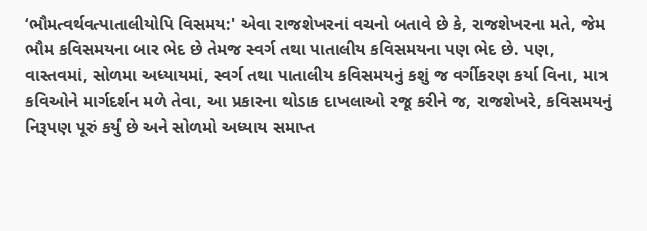‘ભૌમત્વર્થવત્પાતાલીયોપિ વિસમય:' એવા રાજશેખરનાં વચનો બતાવે છે કે, રાજશેખરના મતે, જેમ ભૌમ કવિસમયના બાર ભેદ છે તેમજ સ્વર્ગ તથા પાતાલીય કવિસમયના પણ ભેદ છે. પણ, વાસ્તવમાં, સોળમા અધ્યાયમાં, સ્વર્ગ તથા પાતાલીય કવિસમયનું કશું જ વર્ગીકરણ કર્યા વિના, માત્ર કવિઓને માર્ગદર્શન મળે તેવા, આ પ્રકારના થોડાક દાખલાઓ રજૂ કરીને જ, રાજશેખરે, કવિસમયનું નિરૂપણ પૂરું કર્યું છે અને સોળમો અધ્યાય સમાપ્ત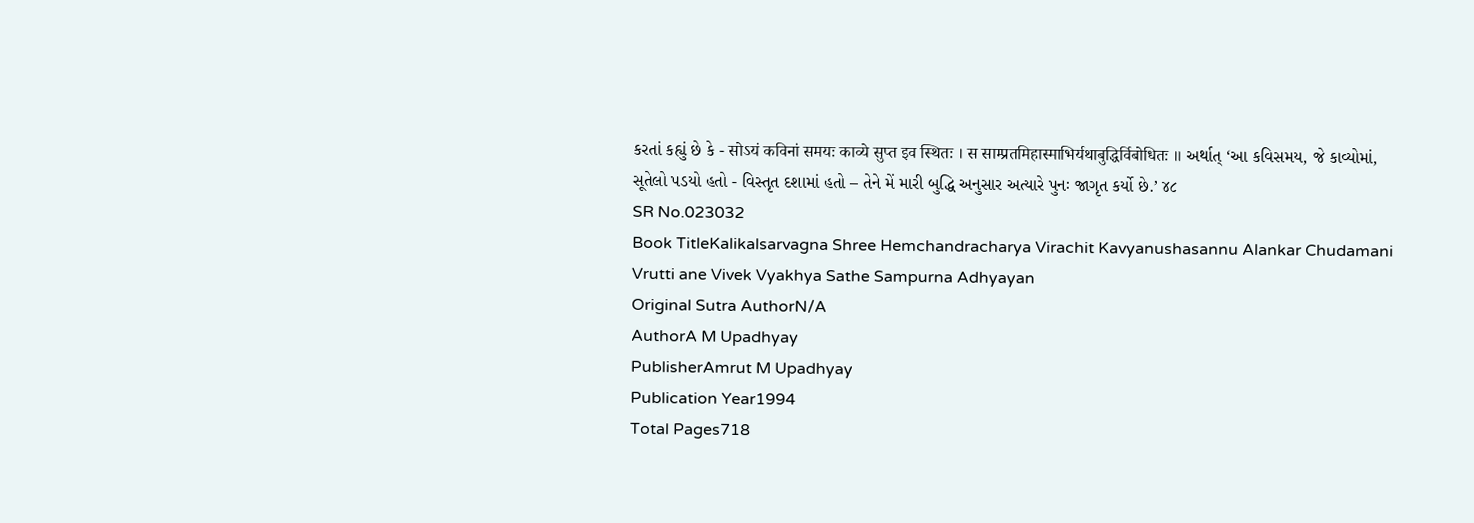કરતાં કહ્યું છે કે - सोऽयं कविनां समयः काव्ये सुप्त इव स्थितः । स साम्प्रतमिहास्माभिर्यथाबुद्धिर्विबोधितः ॥ અર્થાત્ ‘આ કવિસમય, જે કાવ્યોમાં, સૂતેલો પડયો હતો - વિસ્તૃત દશામાં હતો – તેને મેં મારી બુદ્ધિ અનુસાર અત્યારે પુનઃ જાગૃત કર્યો છે.’ ૪૮
SR No.023032
Book TitleKalikalsarvagna Shree Hemchandracharya Virachit Kavyanushasannu Alankar Chudamani Vrutti ane Vivek Vyakhya Sathe Sampurna Adhyayan
Original Sutra AuthorN/A
AuthorA M Upadhyay
PublisherAmrut M Upadhyay
Publication Year1994
Total Pages718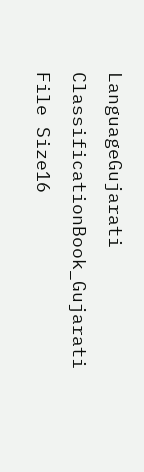LanguageGujarati
ClassificationBook_Gujarati
File Size16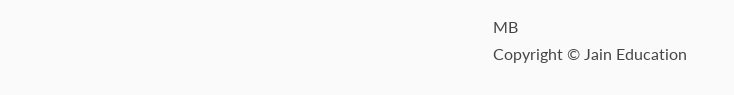MB
Copyright © Jain Education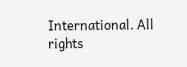International. All rights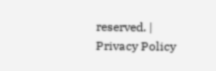reserved. | Privacy Policy